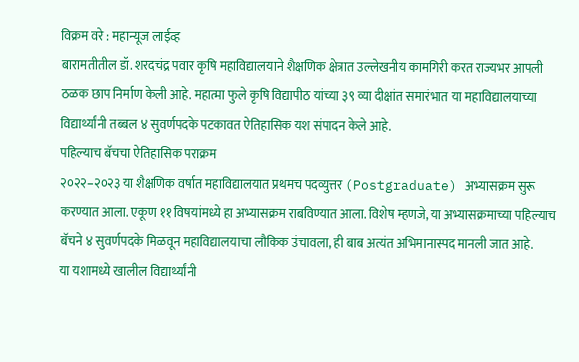विक्रम वरे : महान्यूज लाईव्ह
बारामतीतील डॉ. शरदचंद्र पवार कृषि महाविद्यालयाने शैक्षणिक क्षेत्रात उल्लेखनीय कामगिरी करत राज्यभर आपली ठळक छाप निर्माण केली आहे. महात्मा फुले कृषि विद्यापीठ यांच्या ३९ व्या दीक्षांत समारंभात या महाविद्यालयाच्या विद्यार्थ्यांनी तब्बल ४ सुवर्णपदके पटकावत ऐतिहासिक यश संपादन केले आहे.
पहिल्याच बॅचचा ऐतिहासिक पराक्रम
२०२२–२०२३ या शैक्षणिक वर्षात महाविद्यालयात प्रथमच पदव्युत्तर (Postgraduate) अभ्यासक्रम सुरू करण्यात आला. एकूण ११ विषयांमध्ये हा अभ्यासक्रम राबविण्यात आला. विशेष म्हणजे, या अभ्यासक्रमाच्या पहिल्याच बॅचने ४ सुवर्णपदके मिळवून महाविद्यालयाचा लौकिक उंचावला, ही बाब अत्यंत अभिमानास्पद मानली जात आहे.
या यशामध्ये खालील विद्यार्थ्यांनी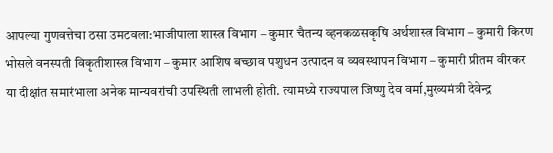आपल्या गुणवत्तेचा ठसा उमटवला:भाजीपाला शास्त्र विभाग – कुमार चैतन्य व्हनकळसकृषि अर्थशास्त्र विभाग – कुमारी किरण भोसले वनस्पती विकृतीशास्त्र विभाग – कुमार आशिष बच्छाव पशुधन उत्पादन व व्यवस्थापन विभाग – कुमारी प्रीतम वीरकर
या दीक्षांत समारंभाला अनेक मान्यवरांची उपस्थिती लाभली होती. त्यामध्ये राज्यपाल जिष्णु देव वर्मा,मुख्यमंत्री देवेन्द्र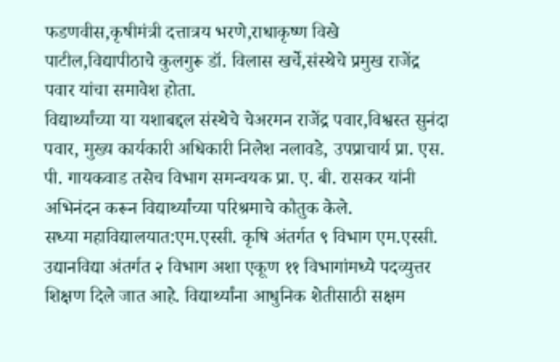फडणवीस,कृषीमंत्री दत्तात्रय भरणे,राधाकृष्ण विखे पाटील,विद्यापीठाचे कुलगुरू डॉ. विलास खर्चे,संस्थेचे प्रमुख राजेंद्र पवार यांचा समावेश होता.
विद्यार्थ्यांच्या या यशाबद्दल संस्थेचे चेअरमन राजेंद्र पवार,विश्वस्त सुनंदा पवार, मुख्य कार्यकारी अधिकारी निलेश नलावडे, उपप्राचार्य प्रा. एस. पी. गायकवाड तसेच विभाग समन्वयक प्रा. ए. बी. रासकर यांनी अभिनंदन करून विद्यार्थ्यांच्या परिश्रमाचे कौतुक केले.
सध्या महाविद्यालयात:एम.एस्सी. कृषि अंतर्गत ९ विभाग एम.एस्सी. उद्यानविद्या अंतर्गत २ विभाग अशा एकूण ११ विभागांमध्ये पदव्युत्तर शिक्षण दिले जात आहे. विद्यार्थ्यांना आधुनिक शेतीसाठी सक्षम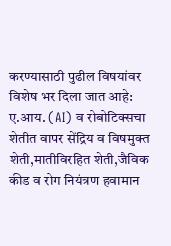करण्यासाठी पुढील विषयांवर विशेष भर दिला जात आहे:
ए.आय. (AI) व रोबोटिक्सचा शेतीत वापर सेंद्रिय व विषमुक्त शेती,मातीविरहित शेती,जैविक कीड व रोग नियंत्रण हवामान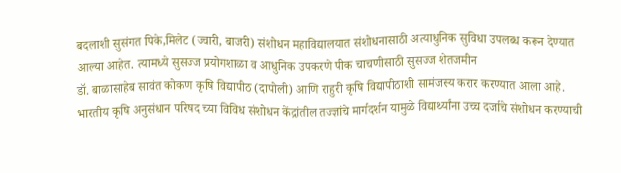बदलाशी सुसंगत पिके,मिलेट (ज्वारी, बाजरी) संशोधन महाविद्यालयात संशोधनासाठी अत्याधुनिक सुविधा उपलब्ध करून देण्यात आल्या आहेत. त्यामध्ये सुसज्ज प्रयोगशाळा व आधुनिक उपकरणे पीक चाचणीसाठी सुसज्ज शेतजमीन
डॉ. बाळासाहेब सावंत कोकण कृषि विद्यापीठ (दापोली) आणि राहुरी कृषि विद्यापीठाशी सामंजस्य करार करण्यात आला आहे.
भारतीय कृषि अनुसंधान परिषद च्या विविध संशोधन केंद्रांतील तज्ज्ञांचे मार्गदर्शन यामुळे विद्यार्थ्यांना उच्च दर्जाचे संशोधन करण्याची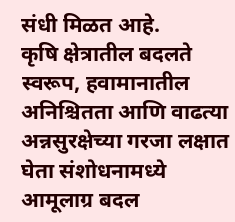संधी मिळत आहे.
कृषि क्षेत्रातील बदलते स्वरूप, हवामानातील अनिश्चितता आणि वाढत्या अन्नसुरक्षेच्या गरजा लक्षात घेता संशोधनामध्ये आमूलाग्र बदल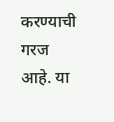करण्याची गरज आहे. या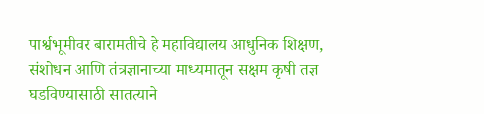पार्श्वभूमीवर बारामतीचे हे महाविद्यालय आधुनिक शिक्षण, संशोधन आणि तंत्रज्ञानाच्या माध्यमातून सक्षम कृषी तज्ञ घडविण्यासाठी सातत्याने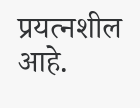प्रयत्नशील आहे.